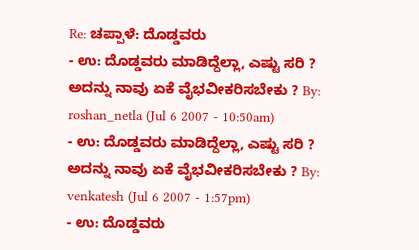Re: ಚಪ್ಪಾಳೆ: ದೊಡ್ಡವರು
- ಉ: ದೊಡ್ಡವರು ಮಾಡಿದ್ದೆಲ್ಲಾ, ಎಷ್ಟು ಸರಿ ? ಅದನ್ನು ನಾವು ಏಕೆ ವೈಭವೀಕರಿಸಬೇಕು ? By: roshan_netla (Jul 6 2007 - 10:50am)
- ಉ: ದೊಡ್ಡವರು ಮಾಡಿದ್ದೆಲ್ಲಾ, ಎಷ್ಟು ಸರಿ ? ಅದನ್ನು ನಾವು ಏಕೆ ವೈಭವೀಕರಿಸಬೇಕು ? By: venkatesh (Jul 6 2007 - 1:57pm)
- ಉ: ದೊಡ್ಡವರು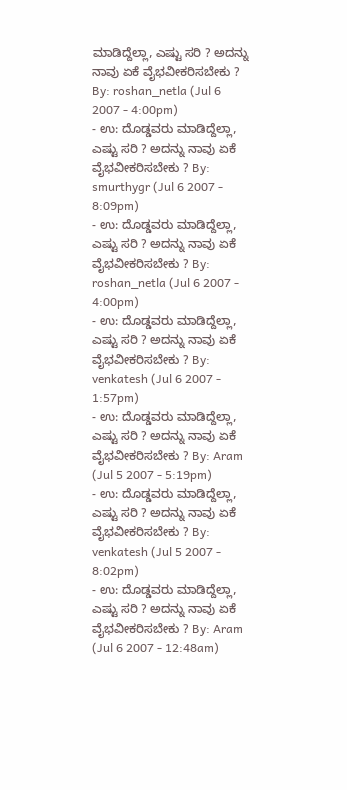ಮಾಡಿದ್ದೆಲ್ಲಾ, ಎಷ್ಟು ಸರಿ ? ಅದನ್ನು ನಾವು ಏಕೆ ವೈಭವೀಕರಿಸಬೇಕು ? By: roshan_netla (Jul 6 2007 - 4:00pm)
- ಉ: ದೊಡ್ಡವರು ಮಾಡಿದ್ದೆಲ್ಲಾ, ಎಷ್ಟು ಸರಿ ? ಅದನ್ನು ನಾವು ಏಕೆ ವೈಭವೀಕರಿಸಬೇಕು ? By: smurthygr (Jul 6 2007 - 8:09pm)
- ಉ: ದೊಡ್ಡವರು ಮಾಡಿದ್ದೆಲ್ಲಾ, ಎಷ್ಟು ಸರಿ ? ಅದನ್ನು ನಾವು ಏಕೆ ವೈಭವೀಕರಿಸಬೇಕು ? By: roshan_netla (Jul 6 2007 - 4:00pm)
- ಉ: ದೊಡ್ಡವರು ಮಾಡಿದ್ದೆಲ್ಲಾ, ಎಷ್ಟು ಸರಿ ? ಅದನ್ನು ನಾವು ಏಕೆ ವೈಭವೀಕರಿಸಬೇಕು ? By: venkatesh (Jul 6 2007 - 1:57pm)
- ಉ: ದೊಡ್ಡವರು ಮಾಡಿದ್ದೆಲ್ಲಾ, ಎಷ್ಟು ಸರಿ ? ಅದನ್ನು ನಾವು ಏಕೆ ವೈಭವೀಕರಿಸಬೇಕು ? By: Aram (Jul 5 2007 - 5:19pm)
- ಉ: ದೊಡ್ಡವರು ಮಾಡಿದ್ದೆಲ್ಲಾ, ಎಷ್ಟು ಸರಿ ? ಅದನ್ನು ನಾವು ಏಕೆ ವೈಭವೀಕರಿಸಬೇಕು ? By: venkatesh (Jul 5 2007 - 8:02pm)
- ಉ: ದೊಡ್ಡವರು ಮಾಡಿದ್ದೆಲ್ಲಾ, ಎಷ್ಟು ಸರಿ ? ಅದನ್ನು ನಾವು ಏಕೆ ವೈಭವೀಕರಿಸಬೇಕು ? By: Aram (Jul 6 2007 - 12:48am)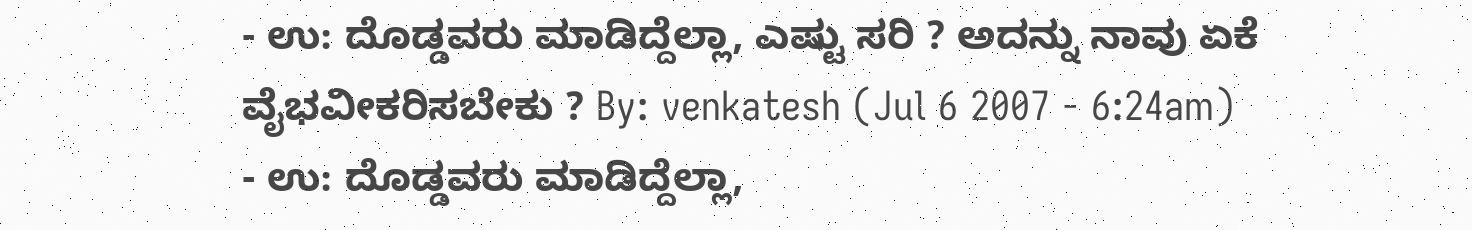- ಉ: ದೊಡ್ಡವರು ಮಾಡಿದ್ದೆಲ್ಲಾ, ಎಷ್ಟು ಸರಿ ? ಅದನ್ನು ನಾವು ಏಕೆ ವೈಭವೀಕರಿಸಬೇಕು ? By: venkatesh (Jul 6 2007 - 6:24am)
- ಉ: ದೊಡ್ಡವರು ಮಾಡಿದ್ದೆಲ್ಲಾ,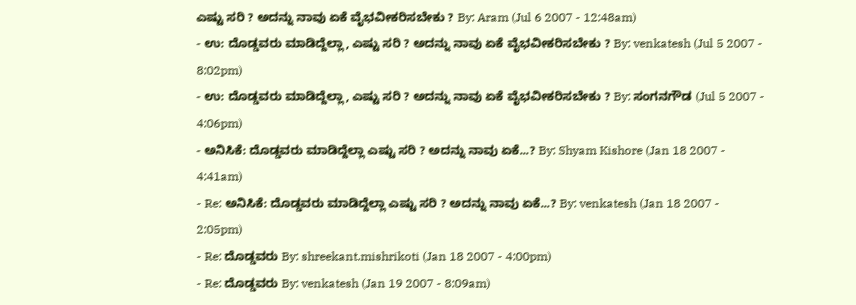ಎಷ್ಟು ಸರಿ ? ಅದನ್ನು ನಾವು ಏಕೆ ವೈಭವೀಕರಿಸಬೇಕು ? By: Aram (Jul 6 2007 - 12:48am)
- ಉ: ದೊಡ್ಡವರು ಮಾಡಿದ್ದೆಲ್ಲಾ, ಎಷ್ಟು ಸರಿ ? ಅದನ್ನು ನಾವು ಏಕೆ ವೈಭವೀಕರಿಸಬೇಕು ? By: venkatesh (Jul 5 2007 - 8:02pm)
- ಉ: ದೊಡ್ಡವರು ಮಾಡಿದ್ದೆಲ್ಲಾ, ಎಷ್ಟು ಸರಿ ? ಅದನ್ನು ನಾವು ಏಕೆ ವೈಭವೀಕರಿಸಬೇಕು ? By: ಸಂಗನಗೌಡ (Jul 5 2007 - 4:06pm)
- ಅನಿಸಿಕೆ: ದೊಡ್ಡವರು ಮಾಡಿದ್ದೆಲ್ಲಾ ಎಷ್ಟು ಸರಿ ? ಅದನ್ನು ನಾವು ಏಕೆ...? By: Shyam Kishore (Jan 18 2007 - 4:41am)
- Re: ಅನಿಸಿಕೆ: ದೊಡ್ಡವರು ಮಾಡಿದ್ದೆಲ್ಲಾ ಎಷ್ಟು ಸರಿ ? ಅದನ್ನು ನಾವು ಏಕೆ...? By: venkatesh (Jan 18 2007 - 2:05pm)
- Re: ದೊಡ್ಡವರು By: shreekant.mishrikoti (Jan 18 2007 - 4:00pm)
- Re: ದೊಡ್ಡವರು By: venkatesh (Jan 19 2007 - 8:09am)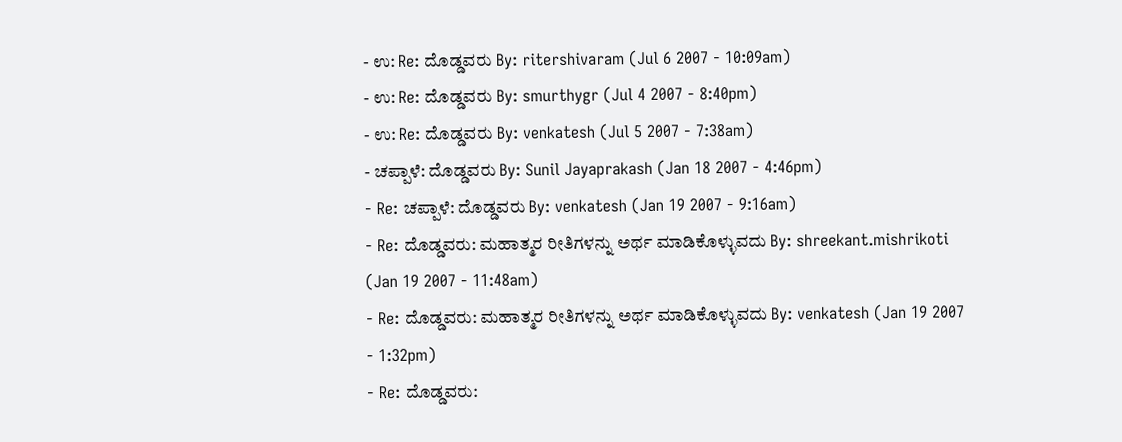- ಉ: Re: ದೊಡ್ಡವರು By: ritershivaram (Jul 6 2007 - 10:09am)
- ಉ: Re: ದೊಡ್ಡವರು By: smurthygr (Jul 4 2007 - 8:40pm)
- ಉ: Re: ದೊಡ್ಡವರು By: venkatesh (Jul 5 2007 - 7:38am)
- ಚಪ್ಪಾಳೆ: ದೊಡ್ಡವರು By: Sunil Jayaprakash (Jan 18 2007 - 4:46pm)
- Re: ಚಪ್ಪಾಳೆ: ದೊಡ್ಡವರು By: venkatesh (Jan 19 2007 - 9:16am)
- Re: ದೊಡ್ಡವರು: ಮಹಾತ್ಮರ ರೀತಿಗಳನ್ನು ಅರ್ಥ ಮಾಡಿಕೊಳ್ಳುವದು By: shreekant.mishrikoti (Jan 19 2007 - 11:48am)
- Re: ದೊಡ್ಡವರು: ಮಹಾತ್ಮರ ರೀತಿಗಳನ್ನು ಅರ್ಥ ಮಾಡಿಕೊಳ್ಳುವದು By: venkatesh (Jan 19 2007 - 1:32pm)
- Re: ದೊಡ್ಡವರು: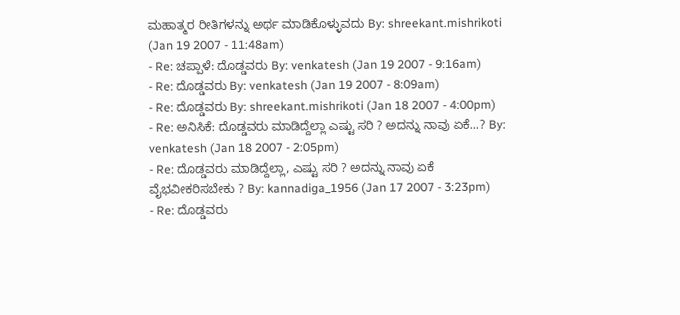ಮಹಾತ್ಮರ ರೀತಿಗಳನ್ನು ಅರ್ಥ ಮಾಡಿಕೊಳ್ಳುವದು By: shreekant.mishrikoti (Jan 19 2007 - 11:48am)
- Re: ಚಪ್ಪಾಳೆ: ದೊಡ್ಡವರು By: venkatesh (Jan 19 2007 - 9:16am)
- Re: ದೊಡ್ಡವರು By: venkatesh (Jan 19 2007 - 8:09am)
- Re: ದೊಡ್ಡವರು By: shreekant.mishrikoti (Jan 18 2007 - 4:00pm)
- Re: ಅನಿಸಿಕೆ: ದೊಡ್ಡವರು ಮಾಡಿದ್ದೆಲ್ಲಾ ಎಷ್ಟು ಸರಿ ? ಅದನ್ನು ನಾವು ಏಕೆ...? By: venkatesh (Jan 18 2007 - 2:05pm)
- Re: ದೊಡ್ಡವರು ಮಾಡಿದ್ದೆಲ್ಲಾ, ಎಷ್ಟು ಸರಿ ? ಅದನ್ನು ನಾವು ಏಕೆ ವೈಭವೀಕರಿಸಬೇಕು ? By: kannadiga_1956 (Jan 17 2007 - 3:23pm)
- Re: ದೊಡ್ಡವರು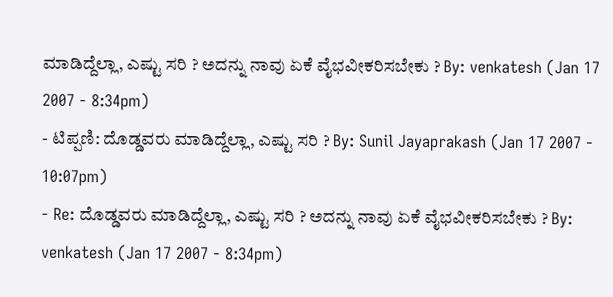ಮಾಡಿದ್ದೆಲ್ಲಾ, ಎಷ್ಟು ಸರಿ ? ಅದನ್ನು ನಾವು ಏಕೆ ವೈಭವೀಕರಿಸಬೇಕು ? By: venkatesh (Jan 17 2007 - 8:34pm)
- ಟಿಪ್ಪಣಿ: ದೊಡ್ಡವರು ಮಾಡಿದ್ದೆಲ್ಲಾ, ಎಷ್ಟು ಸರಿ ? By: Sunil Jayaprakash (Jan 17 2007 - 10:07pm)
- Re: ದೊಡ್ಡವರು ಮಾಡಿದ್ದೆಲ್ಲಾ, ಎಷ್ಟು ಸರಿ ? ಅದನ್ನು ನಾವು ಏಕೆ ವೈಭವೀಕರಿಸಬೇಕು ? By: venkatesh (Jan 17 2007 - 8:34pm)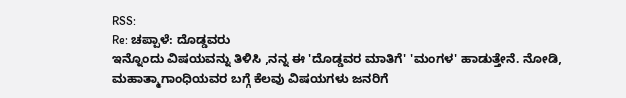RSS:
Re: ಚಪ್ಪಾಳೆ: ದೊಡ್ಡವರು
ಇನ್ನೊಂದು ವಿಷಯವನ್ನು ತಿಳಿಸಿ ,ನನ್ನ ಈ 'ದೊಡ್ಡವರ ಮಾತಿಗೆ' 'ಮಂಗಳ' ಹಾಡುತ್ತೇನೆ. ನೋಡಿ, ಮಹಾತ್ಮಾಗಾಂಧಿಯವರ ಬಗ್ಗೆ ಕೆಲವು ವಿಷಯಗಳು ಜನರಿಗೆ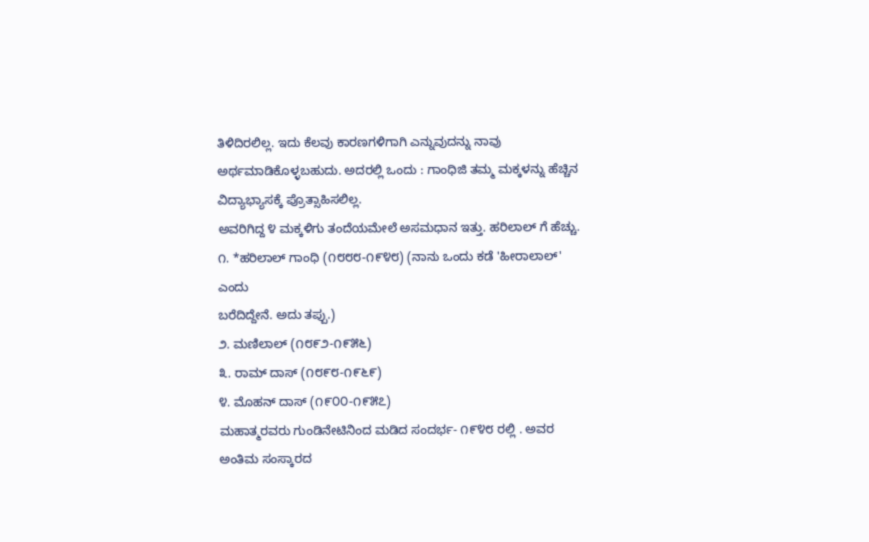ತಿಳಿದಿರಲಿಲ್ಲ. ಇದು ಕೆಲವು ಕಾರಣಗಳಿಗಾಗಿ ಎನ್ನುವುದನ್ನು ನಾವು ಅರ್ಥಮಾಡಿಕೊಳ್ಳಬಹುದು. ಅದರಲ್ಲಿ ಒಂದು : ಗಾಂಧಿಜಿ ತಮ್ಮ ಮಕ್ಕಳನ್ನು ಹೆಚ್ಚಿನ ವಿದ್ಯಾಭ್ಯಾಸಕ್ಕೆ ಪ್ರೊತ್ಸಾಹಿಸಲಿಲ್ಲ.
ಅವರಿಗಿದ್ದ ೪ ಮಕ್ಕಳಿಗು ತಂದೆಯಮೇಲೆ ಅಸಮಧಾನ ಇತ್ತು. ಹರಿಲಾಲ್ ಗೆ ಹೆಚ್ಚು.
೧. *ಹರಿಲಾಲ್ ಗಾಂಧಿ (೧೮೮೮-೧೯೪೮) (ನಾನು ಒಂದು ಕಡೆ 'ಹೀರಾಲಾಲ್' ಎಂದು
ಬರೆದಿದ್ದೇನೆ. ಅದು ತಪ್ಪು.)
೨. ಮಣಿಲಾಲ್ (೧೮೯೨-೧೯೫೬)
೩. ರಾಮ್ ದಾಸ್ (೧೮೯೮-೧೯೬೯)
೪. ಮೊಹನ್ ದಾಸ್ (೧೯೦೦-೧೯೫೭)
ಮಹಾತ್ಮರವರು ಗುಂಡಿನೇಟಿನಿಂದ ಮಡಿದ ಸಂದರ್ಭ- ೧೯೪೮ ರಲ್ಲಿ . ಅವರ ಅಂತಿಮ ಸಂಸ್ಕಾರದ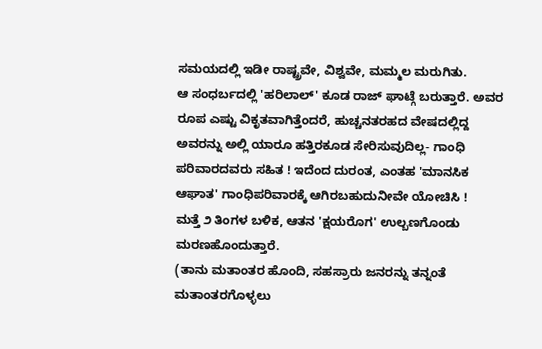ಸಮಯದಲ್ಲಿ ಇಡೀ ರಾಷ್ಟ್ರವೇ, ವಿಶ್ವವೇ, ಮಮ್ಮಲ ಮರುಗಿತು.
ಆ ಸಂಧರ್ಬದಲ್ಲಿ 'ಹರಿಲಾಲ್' ಕೂಡ ರಾಜ್ ಘಾಟ್ಗೆ ಬರುತ್ತಾರೆ. ಅವರ ರೂಪ ಎಷ್ಟು ವಿಕೃತವಾಗಿತ್ತೆಂದರೆ, ಹುಚ್ಚನತರಹದ ವೇಷದಲ್ಲಿದ್ದ ಅವರನ್ನು ಅಲ್ಲಿ ಯಾರೂ ಹತ್ತಿರಕೂಡ ಸೇರಿಸುವುದಿಲ್ಲ- ಗಾಂಧಿ ಪರಿವಾರದವರು ಸಹಿತ ! ಇದೆಂದ ದುರಂತ, ಎಂತಹ 'ಮಾನಸಿಕ ಆಘಾತ' ಗಾಂಧಿಪರಿವಾರಕ್ಕೆ ಆಗಿರಬಹುದುನೀವೇ ಯೋಚಿಸಿ !
ಮತ್ತೆ ೨ ತಿಂಗಳ ಬಳಿಕ, ಆತನ 'ಕ್ಷಯರೊಗ' ಉಲ್ಬಣಗೊಂಡು ಮರಣಹೊಂದುತ್ತಾರೆ.
(ತಾನು ಮತಾಂತರ ಹೊಂದಿ, ಸಹಸ್ರಾರು ಜನರನ್ನು ತನ್ನಂತೆ ಮತಾಂತರಗೊಳ್ಳಲು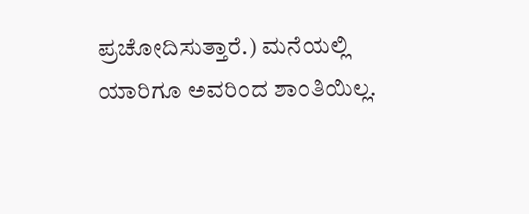ಪ್ರಚೋದಿಸುತ್ತಾರೆ.) ಮನೆಯಲ್ಲಿ ಯಾರಿಗೂ ಅವರಿಂದ ಶಾಂತಿಯಿಲ್ಲ.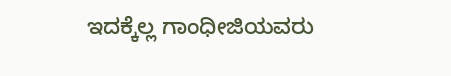ಇದಕ್ಕೆಲ್ಲ ಗಾಂಧೀಜಿಯವರು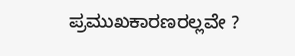ಪ್ರಮುಖಕಾರಣರಲ್ಲವೇ ?